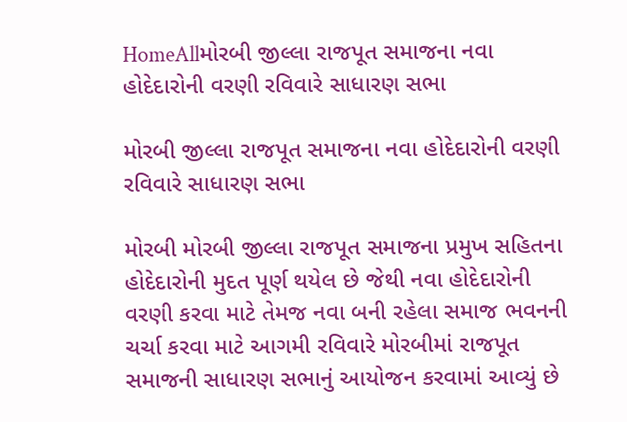HomeAllમોરબી જીલ્લા રાજપૂત સમાજના નવા હોદેદારોની વરણી રવિવારે સાધારણ સભા

મોરબી જીલ્લા રાજપૂત સમાજના નવા હોદેદારોની વરણી રવિવારે સાધારણ સભા

મોરબી મોરબી જીલ્લા રાજપૂત સમાજના પ્રમુખ સહિતના હોદેદારોની મુદત પૂર્ણ થયેલ છે જેથી નવા હોદેદારોની વરણી કરવા માટે તેમજ નવા બની રહેલા સમાજ ભવનની ચર્ચા કરવા માટે આગમી રવિવારે મોરબીમાં રાજપૂત સમાજની સાધારણ સભાનું આયોજન કરવામાં આવ્યું છે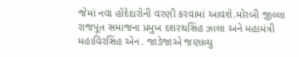જેમાં નવા હોદેદારોની વરણી કરવામાં આવશે.મોરબી જીલ્લા રાજપૂત સમાજના પ્રમુખ દશરથસિંહ ઝાલા અને મહામંત્રી મહાવિરસિંહ એન. જાડેજાએ જણાવ્યુ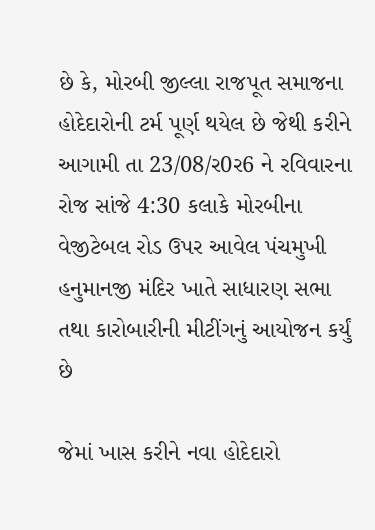છે કે, મોરબી જીલ્લા રાજપૂત સમાજના હોદેદારોની ટર્મ પૂર્ણ થયેલ છે જેથી કરીને આગામી તા 23/08/ર0ર6 ને રવિવારના રોજ સાંજે 4:30 કલાકે મોરબીના વેજીટેબલ રોડ ઉપર આવેલ પંચમુખી હનુમાનજી મંદિર ખાતે સાધારણ સભા તથા કારોબારીની મીટીંગનું આયોજન કર્યું છે

જેમાં ખાસ કરીને નવા હોદેદારો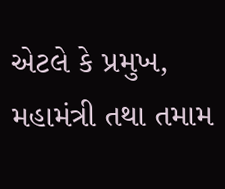એટલે કે પ્રમુખ, મહામંત્રી તથા તમામ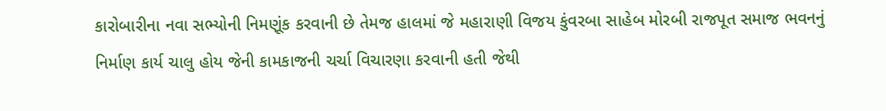કારોબારીના નવા સભ્યોની નિમણૂંક કરવાની છે તેમજ હાલમાં જે મહારાણી વિજય કુંવરબા સાહેબ મોરબી રાજપૂત સમાજ ભવનનું નિર્માણ કાર્ય ચાલુ હોય જેની કામકાજની ચર્ચા વિચારણા કરવાની હતી જેથી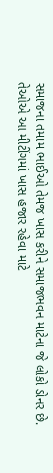સમાજના તમામ ભાઈઓ તેમજ ખાસ કરીને સમાજભવન માટેના જે લોકો ડોનર છે. તેઓએ આ મીટીંગમાં ખાસ હજાર રહેવા માટે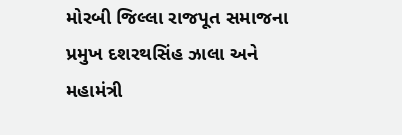મોરબી જિલ્લા રાજપૂત સમાજના પ્રમુખ દશરથસિંહ ઝાલા અને મહામંત્રી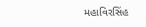મહાવિરસિંહ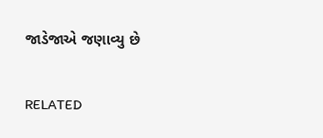જાડેજાએ જણાવ્યુ છે

RELATED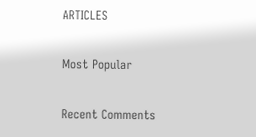ARTICLES

Most Popular

Recent Comments